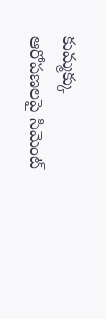కుమ్మక్కు ఆరోపణలపై సిమెంట్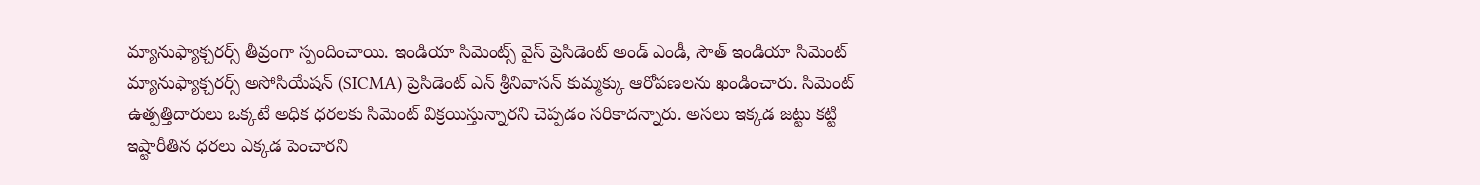మ్యానుఫ్యాక్చరర్స్ తీవ్రంగా స్పందించాయి. ఇండియా సిమెంట్స్ వైస్ ప్రెసిడెంట్ అండ్ ఎండీ, సౌత్ ఇండియా సిమెంట్ మ్యానుఫ్యాక్చరర్స్ అసోసియేషన్ (SICMA) ప్రెసిడెంట్ ఎన్ శ్రీనివాసన్ కుమ్మక్కు ఆరోపణలను ఖండించారు. సిమెంట్ ఉత్పత్తిదారులు ఒక్కటే అధిక ధరలకు సిమెంట్ విక్రయిస్తున్నారని చెప్పడం సరికాదన్నారు. అసలు ఇక్కడ జట్టు కట్టి ఇష్టారీతిన ధరలు ఎక్కడ పెంచారని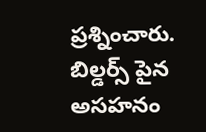ప్రశ్నించారు. బిల్డర్స్ పైన అసహనం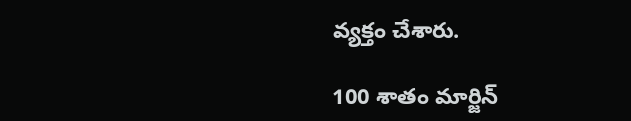వ్యక్తం చేశారు.

100 శాతం మార్జిన్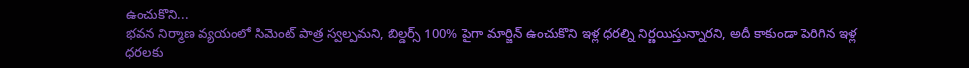ఉంచుకొని...
భవన నిర్మాణ వ్యయంలో సిమెంట్ పాత్ర స్వల్పమని, బిల్డర్స్ 100% పైగా మార్జిన్ ఉంచుకొని ఇళ్ల ధరల్ని నిర్ణయిస్తున్నారని, అదీ కాకుండా పెరిగిన ఇళ్ల ధరలకు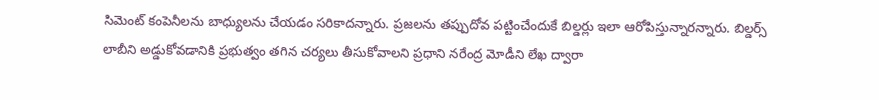సిమెంట్ కంపెనీలను బాధ్యులను చేయడం సరికాదన్నారు. ప్రజలను తప్పుదోవ పట్టించేందుకే బిల్డర్లు ఇలా ఆరోపిస్తున్నారన్నారు. బిల్డర్స్ లాబీని అడ్డుకోవడానికి ప్రభుత్వం తగిన చర్యలు తీసుకోవాలని ప్రధాని నరేంద్ర మోడీని లేఖ ద్వారా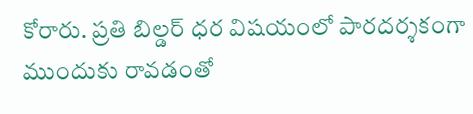కోరారు. ప్రతి బిల్డర్ ధర విషయంలో పారదర్శకంగా ముందుకు రావడంతో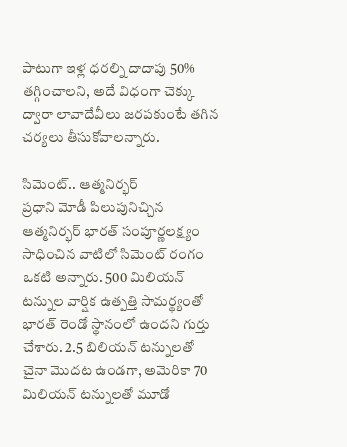పాటుగా ఇళ్ల ధరల్ని దాదాపు 50% తగ్గించాలని, అదే విధంగా చెక్కు ద్వారా లావాదేవీలు జరపకుంటే తగిన చర్యలు తీసుకోవాలన్నారు.

సిమెంట్.. ఆత్మనిర్భర్
ప్రధాని మోడీ పిలుపునిచ్చిన ఆత్మనిర్భర్ భారత్ సంపూర్ణలక్ష్యం సాధించిన వాటిలో సిమెంట్ రంగం ఒకటి అన్నారు. 500 మిలియన్ టన్నుల వార్షిక ఉత్పత్తి సామర్థ్యంతో భారత్ రెండో స్థానంలో ఉందని గుర్తు చేశారు. 2.5 బిలియన్ టన్నులతో చైనా మొదట ఉండగా, అమెరికా 70 మిలియన్ టన్నులతో మూడో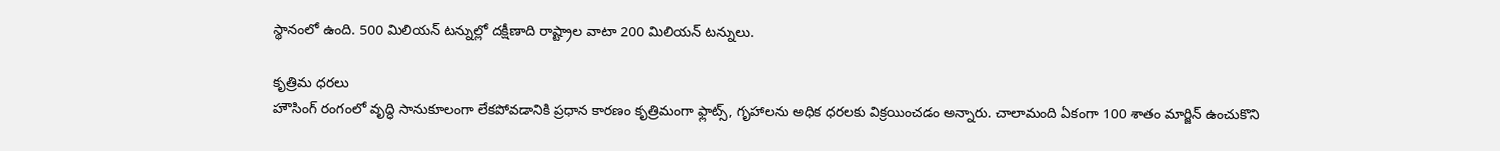స్థానంలో ఉంది. 500 మిలియన్ టన్నుల్లో దక్షీణాది రాష్ట్రాల వాటా 200 మిలియన్ టన్నులు.

కృత్రిమ ధరలు
హౌసింగ్ రంగంలో వృద్ధి సానుకూలంగా లేకపోవడానికి ప్రధాన కారణం కృత్రిమంగా ఫ్లాట్స్, గృహాలను అధిక ధరలకు విక్రయించడం అన్నారు. చాలామంది ఏకంగా 100 శాతం మార్జిన్ ఉంచుకొని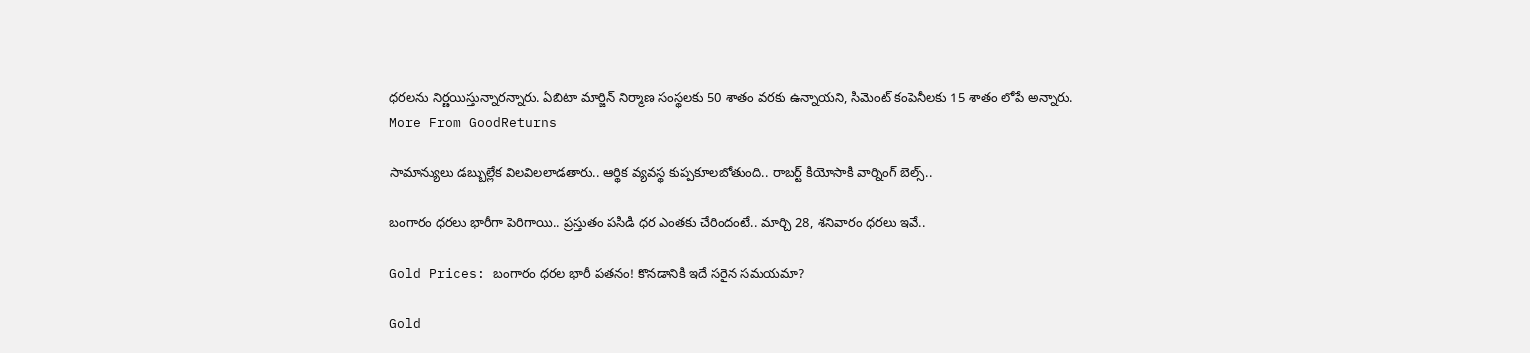ధరలను నిర్ణయిస్తున్నారన్నారు. ఏబిటా మార్జిన్ నిర్మాణ సంస్థలకు 50 శాతం వరకు ఉన్నాయని, సిమెంట్ కంపెనీలకు 15 శాతం లోపే అన్నారు.
More From GoodReturns

సామాన్యులు డబ్బుల్లేక విలవిలలాడతారు.. ఆర్థిక వ్యవస్థ కుప్పకూలబోతుంది.. రాబర్ట్ కియోసాకి వార్నింగ్ బెల్స్..

బంగారం ధరలు భారీగా పెరిగాయి.. ప్రస్తుతం పసిడి ధర ఎంతకు చేరిందంటే.. మార్చి 28, శనివారం ధరలు ఇవే..

Gold Prices: బంగారం ధరల భారీ పతనం! కొనడానికి ఇదే సరైన సమయమా?

Gold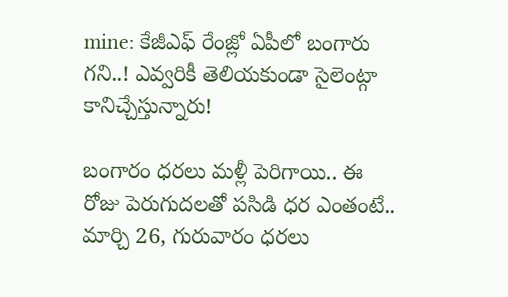mine: కేజీఎఫ్ రేంజ్లో ఏపీలో బంగారు గని..! ఎవ్వరికీ తెలియకుండా సైలెంట్గా కానిచ్చేస్తున్నారు!

బంగారం ధరలు మళ్లీ పెరిగాయి.. ఈ రోజు పెరుగుదలతో పసిడి ధర ఎంతంటే.. మార్చి 26, గురువారం ధరలు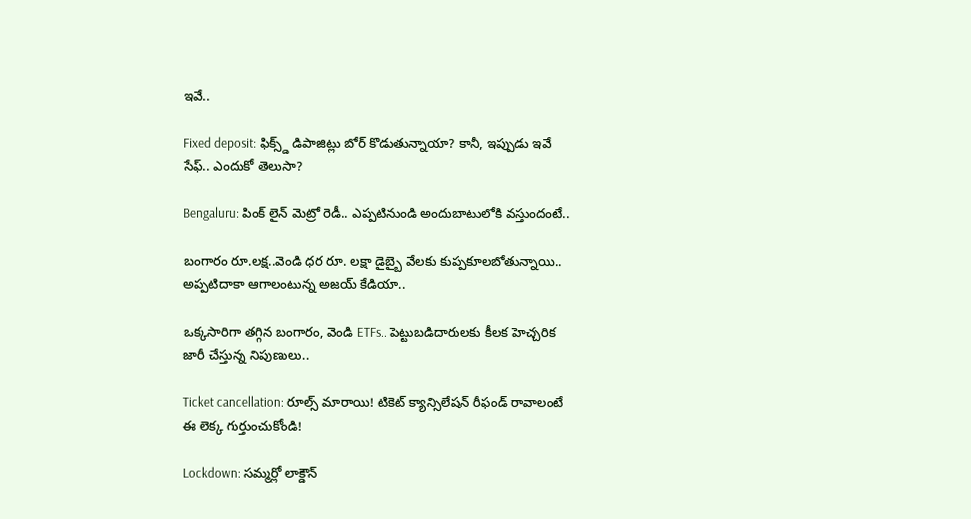ఇవే..

Fixed deposit: ఫిక్స్డ్ డిపాజిట్లు బోర్ కొడుతున్నాయా? కానీ, ఇప్పుడు ఇవే సేఫ్.. ఎందుకో తెలుసా?

Bengaluru: పింక్ లైన్ మెట్రో రెడీ.. ఎప్పటినుండి అందుబాటులోకి వస్తుందంటే..

బంగారం రూ.లక్ష..వెండి ధర రూ. లక్షా డైబ్బై వేలకు కుప్పకూలబోతున్నాయి.. అప్పటిదాకా ఆగాలంటున్న అజయ్ కేడియా..

ఒక్కసారిగా తగ్గిన బంగారం, వెండి ETFs.. పెట్టుబడిదారులకు కీలక హెచ్చరిక జారీ చేస్తున్న నిపుణులు..

Ticket cancellation: రూల్స్ మారాయి! టికెట్ క్యాన్సిలేషన్ రీఫండ్ రావాలంటే ఈ లెక్క గుర్తుంచుకోండి!

Lockdown: సమ్మర్లో లాక్డౌన్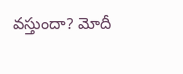వస్తుందా? మోదీ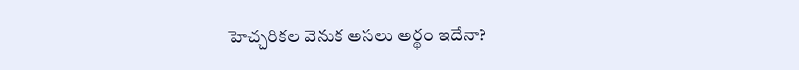హెచ్చరికల వెనుక అసలు అర్థం ఇదేనా?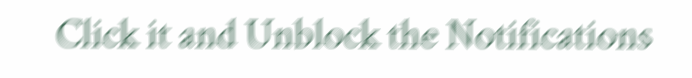Click it and Unblock the Notifications